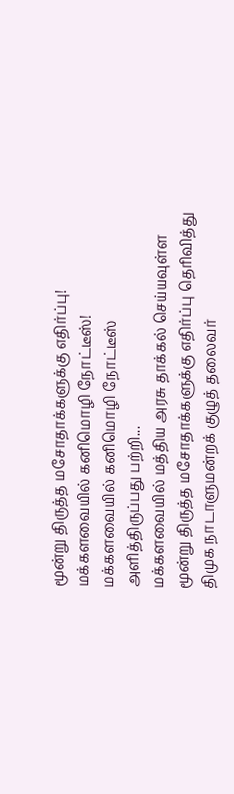மூன்று திருத்த மசோதாக்களுக்கு எதிர்ப்பு! மக்களவையில் கனிமொழி நோட்டீஸ்!
மக்களவையில் கனிமொழி நோட்டீஸ் அளித்திருப்பது பற்றி...
மக்களவையில் மத்திய அரசு தாக்கல் செய்யவுள்ள மூன்று திருத்த மசோதாக்களுக்கு எதிர்ப்பு தெரிவித்து திமுக நாடாளுமன்றக் குழுத் தலைவர்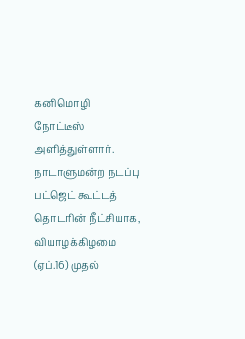கனிமொழி நோட்டீஸ் அளித்துள்ளார்.
நாடாளுமன்ற நடப்பு பட்ஜெட் கூட்டத் தொடரின் நீட்சியாக, வியாழக்கிழமை (ஏப்.16) முதல்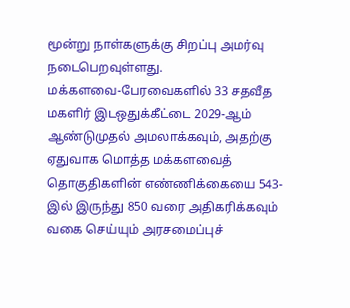மூன்று நாள்களுக்கு சிறப்பு அமர்வு நடைபெறவுள்ளது.
மக்களவை-பேரவைகளில் 33 சதவீத மகளிர் இடஒதுக்கீட்டை 2029-ஆம் ஆண்டுமுதல் அமலாக்கவும், அதற்கு ஏதுவாக மொத்த மக்களவைத் தொகுதிகளின் எண்ணிக்கையை 543-இல் இருந்து 850 வரை அதிகரிக்கவும் வகை செய்யும் அரசமைப்புச்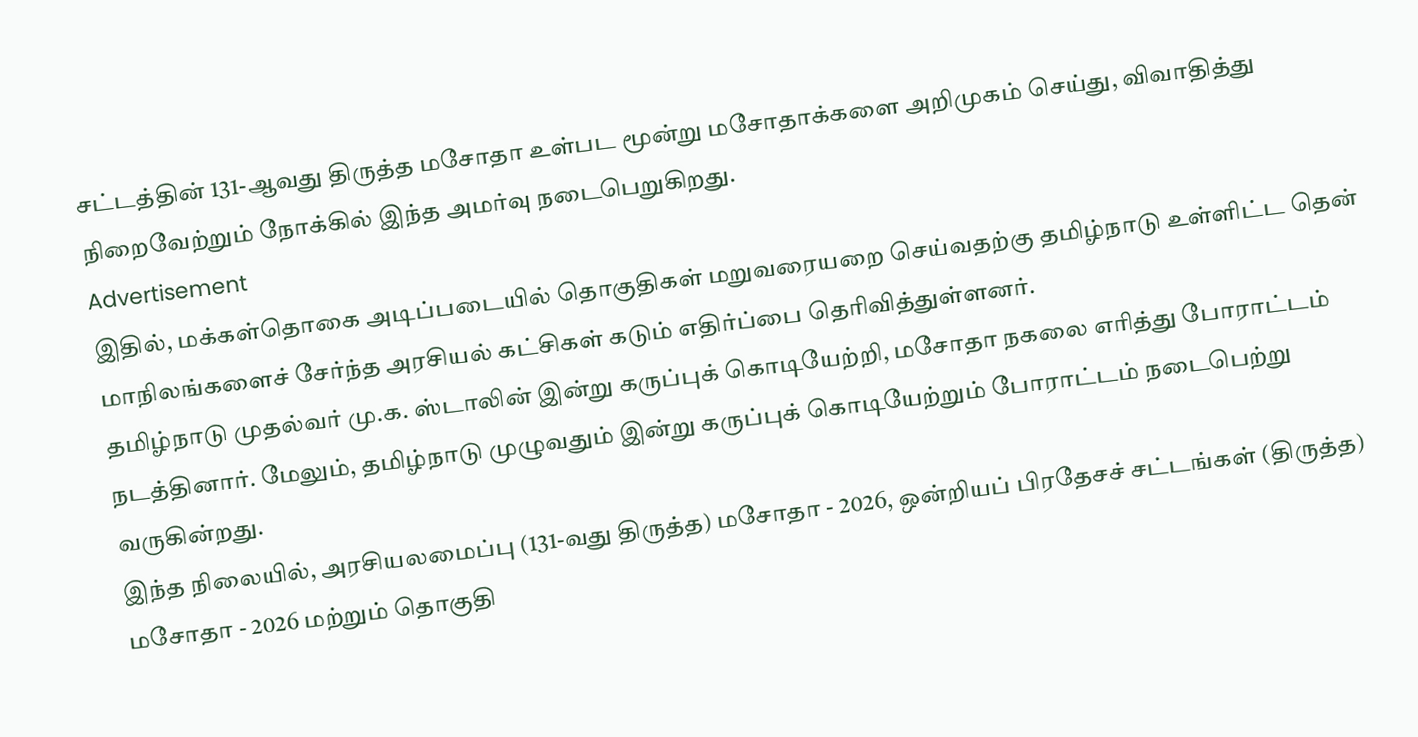சட்டத்தின் 131-ஆவது திருத்த மசோதா உள்பட மூன்று மசோதாக்களை அறிமுகம் செய்து, விவாதித்து நிறைவேற்றும் நோக்கில் இந்த அமர்வு நடைபெறுகிறது.
Advertisement
இதில், மக்கள்தொகை அடிப்படையில் தொகுதிகள் மறுவரையறை செய்வதற்கு தமிழ்நாடு உள்ளிட்ட தென் மாநிலங்களைச் சேர்ந்த அரசியல் கட்சிகள் கடும் எதிர்ப்பை தெரிவித்துள்ளனர்.
தமிழ்நாடு முதல்வர் மு.க. ஸ்டாலின் இன்று கருப்புக் கொடியேற்றி, மசோதா நகலை எரித்து போராட்டம் நடத்தினார். மேலும், தமிழ்நாடு முழுவதும் இன்று கருப்புக் கொடியேற்றும் போராட்டம் நடைபெற்று வருகின்றது.
இந்த நிலையில், அரசியலமைப்பு (131-வது திருத்த) மசோதா - 2026, ஒன்றியப் பிரதேசச் சட்டங்கள் (திருத்த) மசோதா - 2026 மற்றும் தொகுதி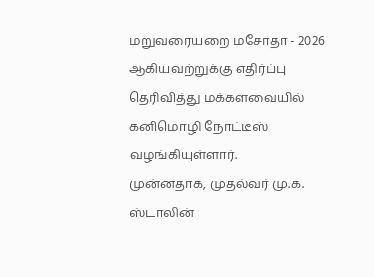மறுவரையறை மசோதா - 2026 ஆகியவற்றுக்கு எதிர்ப்பு தெரிவித்து மக்களவையில் கனிமொழி நோட்டீஸ் வழங்கியுள்ளார்.
முன்னதாக, முதல்வர் மு.க. ஸ்டாலின்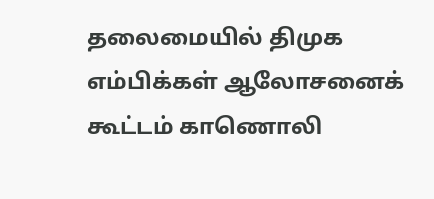தலைமையில் திமுக எம்பிக்கள் ஆலோசனைக் கூட்டம் காணொலி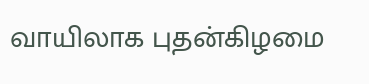வாயிலாக புதன்கிழமை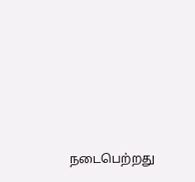நடைபெற்றது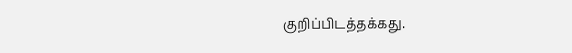குறிப்பிடத்தக்கது.